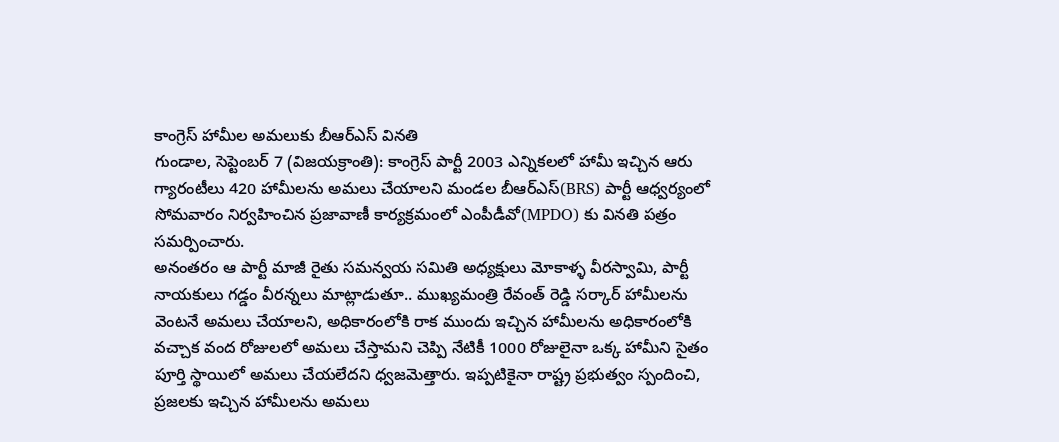కాంగ్రెస్ హామీల అమలుకు బీఆర్ఎస్ వినతి
గుండాల, సెప్టెంబర్ 7 (విజయక్రాంతి): కాంగ్రెస్ పార్టీ 2003 ఎన్నికలలో హామీ ఇచ్చిన ఆరు గ్యారంటీలు 420 హామీలను అమలు చేయాలని మండల బీఆర్ఎస్(BRS) పార్టీ ఆధ్వర్యంలో సోమవారం నిర్వహించిన ప్రజావాణీ కార్యక్రమంలో ఎంపీడీవో(MPDO) కు వినతి పత్రం సమర్పించారు.
అనంతరం ఆ పార్టీ మాజీ రైతు సమన్వయ సమితి అధ్యక్షులు మోకాళ్ళ వీరస్వామి, పార్టీ నాయకులు గడ్డం వీరన్నలు మాట్లాడుతూ.. ముఖ్యమంత్రి రేవంత్ రెడ్డి సర్కార్ హామీలను వెంటనే అమలు చేయాలని, అధికారంలోకి రాక ముందు ఇచ్చిన హామీలను అధికారంలోకి వచ్చాక వంద రోజులలో అమలు చేస్తామని చెప్పి నేటికీ 1000 రోజులైనా ఒక్క హామీని సైతం పూర్తి స్థాయిలో అమలు చేయలేదని ధ్వజమెత్తారు. ఇప్పటికైనా రాష్ట్ర ప్రభుత్వం స్పందించి, ప్రజలకు ఇచ్చిన హామీలను అమలు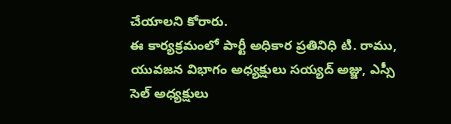చేయాలని కోరారు.
ఈ కార్యక్రమంలో పార్టీ అధికార ప్రతినిధి టి. రాము, యువజన విభాగం అధ్యక్షులు సయ్యద్ అజ్జు, ఎస్సీ సెల్ అధ్యక్షులు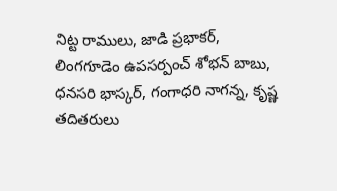నిట్ట రాములు, జాడి ప్రభాకర్, లింగగూడెం ఉపసర్పంచ్ శోభన్ బాబు, ధనసరి భాస్కర్, గంగాధరి నాగన్న, కృష్ణ తదితరులు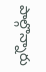పాల్గొన్నారు